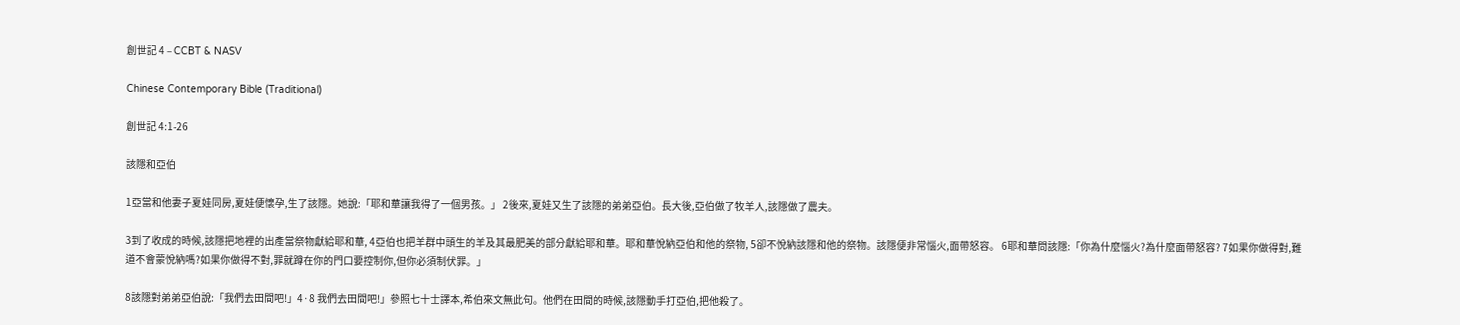創世記 4 – CCBT & NASV

Chinese Contemporary Bible (Traditional)

創世記 4:1-26

該隱和亞伯

1亞當和他妻子夏娃同房,夏娃便懷孕,生了該隱。她說:「耶和華讓我得了一個男孩。」 2後來,夏娃又生了該隱的弟弟亞伯。長大後,亞伯做了牧羊人,該隱做了農夫。

3到了收成的時候,該隱把地裡的出產當祭物獻給耶和華, 4亞伯也把羊群中頭生的羊及其最肥美的部分獻給耶和華。耶和華悅納亞伯和他的祭物, 5卻不悅納該隱和他的祭物。該隱便非常惱火,面帶怒容。 6耶和華問該隱:「你為什麼惱火?為什麼面帶怒容? 7如果你做得對,難道不會蒙悅納嗎?如果你做得不對,罪就蹲在你的門口要控制你,但你必須制伏罪。」

8該隱對弟弟亞伯說:「我們去田間吧!」4·8 我們去田間吧!」參照七十士譯本,希伯來文無此句。他們在田間的時候,該隱動手打亞伯,把他殺了。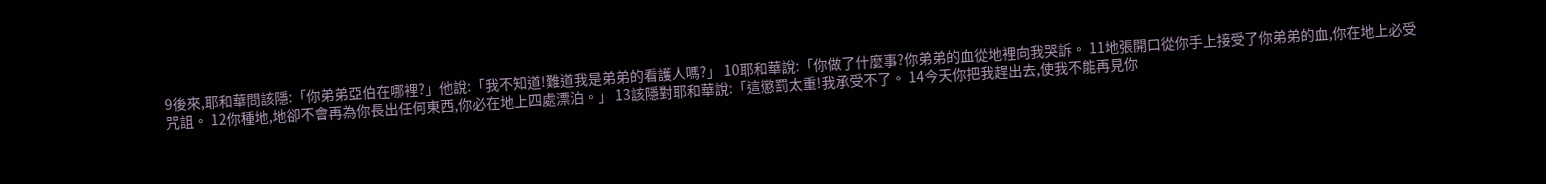9後來,耶和華問該隱:「你弟弟亞伯在哪裡?」他說:「我不知道!難道我是弟弟的看護人嗎?」 10耶和華說:「你做了什麼事?你弟弟的血從地裡向我哭訴。 11地張開口從你手上接受了你弟弟的血,你在地上必受咒詛。 12你種地,地卻不會再為你長出任何東西,你必在地上四處漂泊。」 13該隱對耶和華說:「這懲罰太重!我承受不了。 14今天你把我趕出去,使我不能再見你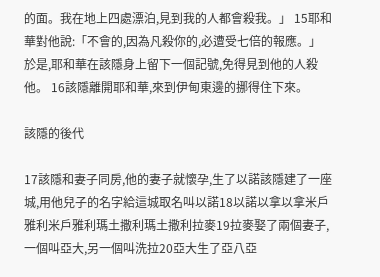的面。我在地上四處漂泊,見到我的人都會殺我。」 15耶和華對他說:「不會的,因為凡殺你的,必遭受七倍的報應。」於是,耶和華在該隱身上留下一個記號,免得見到他的人殺他。 16該隱離開耶和華,來到伊甸東邊的挪得住下來。

該隱的後代

17該隱和妻子同房,他的妻子就懷孕,生了以諾該隱建了一座城,用他兒子的名字給這城取名叫以諾18以諾以拿以拿米戶雅利米戶雅利瑪土撒利瑪土撒利拉麥19拉麥娶了兩個妻子,一個叫亞大,另一個叫洗拉20亞大生了亞八亞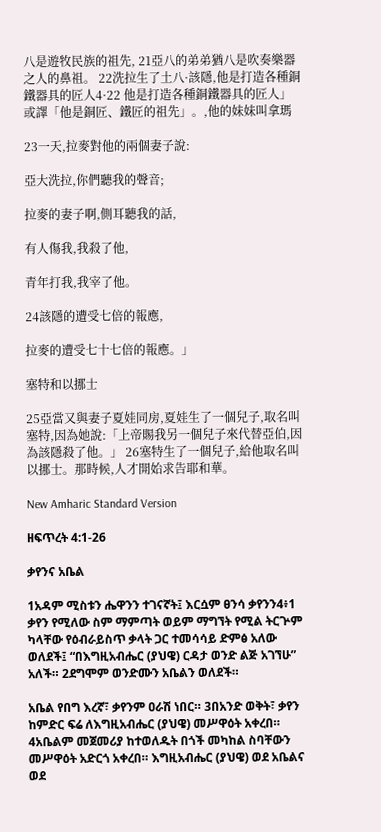八是遊牧民族的祖先, 21亞八的弟弟猶八是吹奏樂器之人的鼻祖。 22洗拉生了土八·該隱,他是打造各種銅鐵器具的匠人4·22 他是打造各種銅鐵器具的匠人」或譯「他是銅匠、鐵匠的祖先」。,他的妹妹叫拿瑪

23一天,拉麥對他的兩個妻子說:

亞大洗拉,你們聽我的聲音;

拉麥的妻子啊,側耳聽我的話,

有人傷我,我殺了他,

青年打我,我宰了他。

24該隱的遭受七倍的報應,

拉麥的遭受七十七倍的報應。」

塞特和以挪士

25亞當又與妻子夏娃同房,夏娃生了一個兒子,取名叫塞特,因為她說:「上帝賜我另一個兒子來代替亞伯,因為該隱殺了他。」 26塞特生了一個兒子,給他取名叫以挪士。那時候,人才開始求告耶和華。

New Amharic Standard Version

ዘፍጥረት 4:1-26

ቃየንና አቤል

1አዳም ሚስቱን ሔዋንን ተገናኛት፤ እርሷም ፀንሳ ቃየንን4፥1 ቃየን የሚለው ስም ማምጣት ወይም ማግኘት የሚል ትርጕም ካላቸው የዕብራይስጥ ቃላት ጋር ተመሳሳይ ድምፅ አለው ወለደች፤ “በእግዚአብሔር (ያህዌ) ርዳታ ወንድ ልጅ አገኘሁ” አለች። 2ደግሞም ወንድሙን አቤልን ወለደች።

አቤል የበግ እረኛ፣ ቃየንም ዐራሽ ነበር። 3በአንድ ወቅት፣ ቃየን ከምድር ፍሬ ለእግዚአብሔር (ያህዌ) መሥዋዕት አቀረበ። 4አቤልም መጀመሪያ ከተወለዱት በጎች መካከል ስባቸውን መሥዋዕት አድርጎ አቀረበ። እግዚአብሔር (ያህዌ) ወደ አቤልና ወደ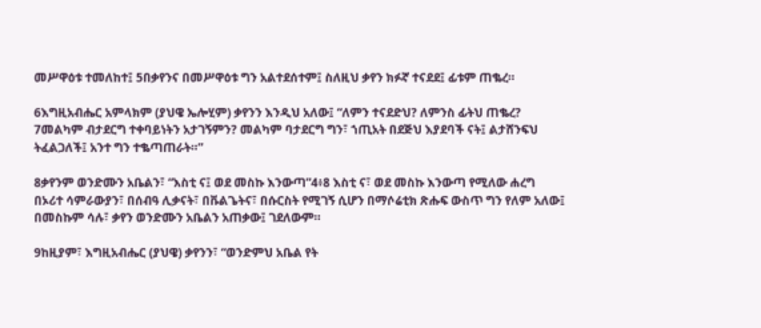መሥዋዕቱ ተመለከተ፤ 5በቃየንና በመሥዋዕቱ ግን አልተደሰተም፤ ስለዚህ ቃየን ክፉኛ ተናደደ፤ ፊቱም ጠቈረ።

6እግዚአብሔር አምላክም (ያህዌ ኤሎሂም) ቃየንን እንዲህ አለው፤ “ለምን ተናደድህ? ለምንስ ፊትህ ጠቈረ? 7መልካም ብታደርግ ተቀባይነትን አታገኝምን? መልካም ባታደርግ ግን፣ ኀጢአት በደጅህ እያደባች ናት፤ ልታሸንፍህ ትፈልጋለች፤ አንተ ግን ተቈጣጠራት።”

8ቃየንም ወንድሙን አቤልን፣ “እስቲ ና፤ ወደ መስኩ እንውጣ”4፥8 እስቲ ና፣ ወደ መስኩ እንውጣ የሚለው ሐረግ በኦሪተ ሳምራውያን፣ በሰብዓ ሊቃናት፣ በቩልጌትና፣ በሱርስት የሚገኝ ሲሆን በማሶሬቲክ ጽሑፍ ውስጥ ግን የለም አለው፤ በመስኩም ሳሉ፣ ቃየን ወንድሙን አቤልን አጠቃው፤ ገደለውም።

9ከዚያም፣ እግዚአብሔር (ያህዌ) ቃየንን፣ “ወንድምህ አቤል የት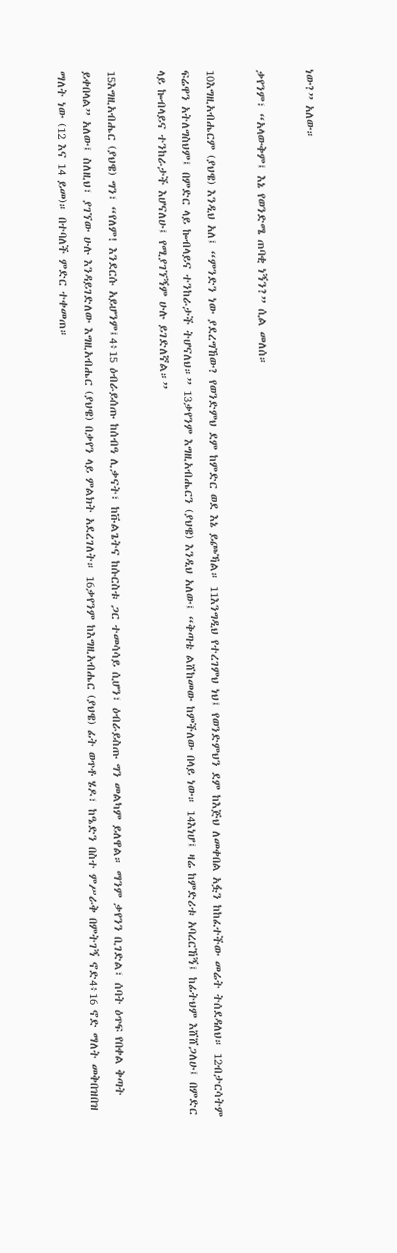ነው?” አለው።

ቃየንም፣ “አላውቅም፤ እኔ የወንድሜ ጠባቂ ነኝን?” ሲል መለሰ።

10እግዚአብሔርም (ያህዌ) እንዲህ አለ፤ “ምንድን ነው ያደረግኸው? የወንድምህ ደም ከምድር ወደ እኔ ይጮኻል። 11እንግዲህ የተረገምህ ነህ፤ የወንድምህን ደም ከእጅህ ለመቀበል አፏን ከከፈተችው መሬት ትሰደዳለህ። 12ብታርሳትም ፍሬዋን አትለግስህም፤ በምድር ላይ ኰብላይና ተንከራታች ትሆናለህ።” 13ቃየንም እግዚአብሔርን (ያህዌ) እንዲህ አለው፤ “ቅጣቴ ልሸከመው ከምችለው በላይ ነው። 14እነሆ፤ ዛሬ ከምድሪቱ አባረርኸኝ፤ ከፊትህም እሸሸጋለሁ፤ በምድር ላይ ኰብላይና ተንከራታች እሆናለሁ፤ የሚያገኘኝም ሁሉ ይገድለኛል።”

15እግዚአብሔር (ያህዌ) ግን፣ “የለም! እንደርሱ አይሆንም፤4፥15 ዕብራይሰጡ ከሰብዓ ሊቃናት፣ ከቩልጌትና ከሱርስቱ ጋር ተመሳሳይ ሲሆን፣ ዕብራይስጡ ግን መልካም ይለዋል። ማንም ቃየንን ቢገድል፣ ሰባት ዕጥፍ የበቀል ቅጣት ይቀበላል” አለው፤ ስለዚህ፣ ያገኘው ሁሉ እንዳይገድለው እግዚአብሔር (ያህዌ) በቃየን ላይ ምልክት አደረገለት። 16ቃየንም ከእግዚአብሔር (ያህዌ) ፊት ወጥቶ ሄዶ፣ ከዔድን በስተ ምሥራቅ በምትገኝ ኖድ4፥16 ኖድ ማለት መቅበዝበዝ ማለት ነው (12 እና 14 ይመ)። በተባለች ምድር ተቀመጠ።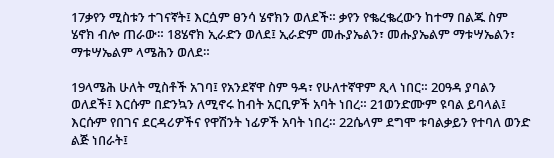17ቃየን ሚስቱን ተገናኛት፤ እርሷም ፀንሳ ሄኖክን ወለደች። ቃየን የቈረቈረውን ከተማ በልጁ ስም ሄኖክ ብሎ ጠራው። 18ሄኖክ ኢራድን ወለደ፤ ኢራድም መሑያኤልን፣ መሑያኤልም ማቱሣኤልን፣ ማቱሣኤልም ላሜሕን ወለደ።

19ላሜሕ ሁለት ሚስቶች አገባ፤ የአንደኛዋ ስም ዓዳ፣ የሁለተኛዋም ጺላ ነበር። 20ዓዳ ያባልን ወለደች፤ እርሱም በድንኳን ለሚኖሩ ከብት አርቢዎች አባት ነበረ። 21ወንድሙም ዩባል ይባላል፤ እርሱም የበገና ደርዳሪዎችና የዋሽንት ነፊዎች አባት ነበረ። 22ሴላም ደግሞ ቱባልቃይን የተባለ ወንድ ልጅ ነበራት፤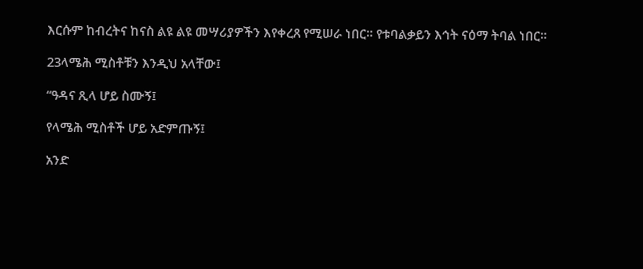እርሱም ከብረትና ከናስ ልዩ ልዩ መሣሪያዎችን እየቀረጸ የሚሠራ ነበር። የቱባልቃይን እኅት ናዕማ ትባል ነበር።

23ላሜሕ ሚስቶቹን እንዲህ አላቸው፤

“ዓዳና ጺላ ሆይ ስሙኝ፤

የላሜሕ ሚስቶች ሆይ አድምጡኝ፤

አንድ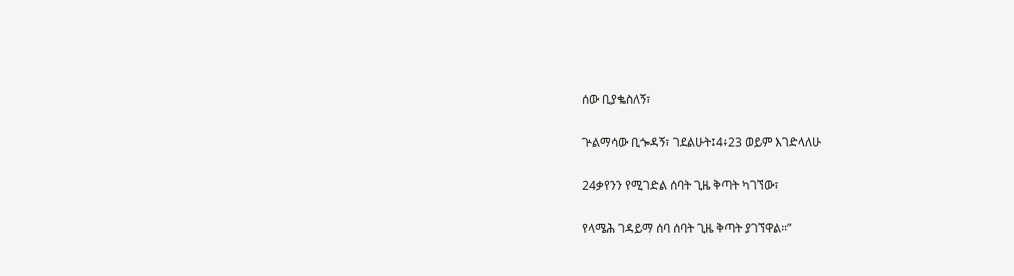ሰው ቢያቈስለኝ፣

ጕልማሳው ቢጐዳኝ፣ ገደልሁት፤4፥23 ወይም እገድላለሁ

24ቃየንን የሚገድል ሰባት ጊዜ ቅጣት ካገኘው፣

የላሜሕ ገዳይማ ሰባ ሰባት ጊዜ ቅጣት ያገኘዋል።”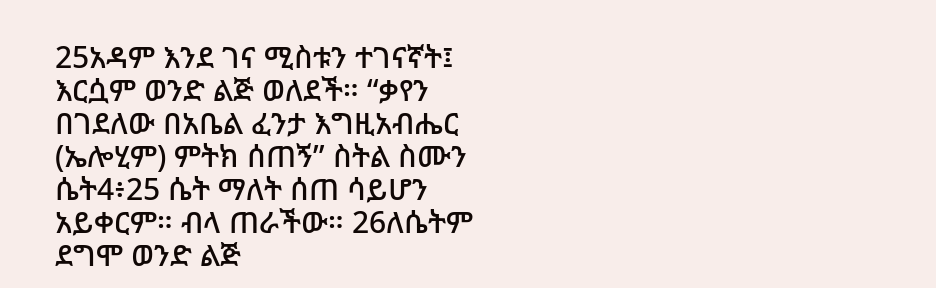25አዳም እንደ ገና ሚስቱን ተገናኛት፤ እርሷም ወንድ ልጅ ወለደች። “ቃየን በገደለው በአቤል ፈንታ እግዚአብሔር (ኤሎሂም) ምትክ ሰጠኝ” ስትል ስሙን ሴት4፥25 ሴት ማለት ሰጠ ሳይሆን አይቀርም። ብላ ጠራችው። 26ለሴትም ደግሞ ወንድ ልጅ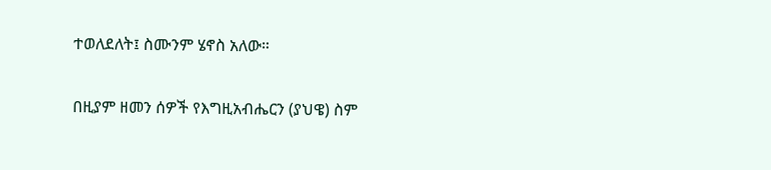ተወለደለት፤ ስሙንም ሄኖስ አለው።

በዚያም ዘመን ሰዎች የእግዚአብሔርን (ያህዌ) ስም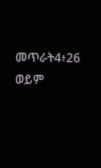መጥራት4፥26 ወይም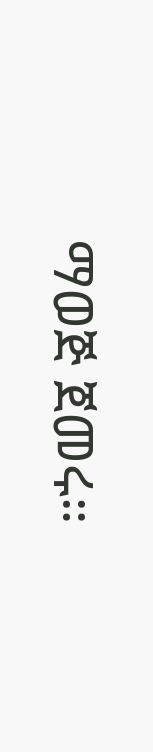ማወጅ ጀመሩ።